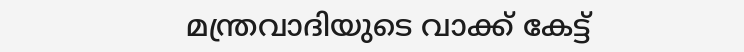മന്ത്രവാദിയുടെ വാക്ക് കേട്ട്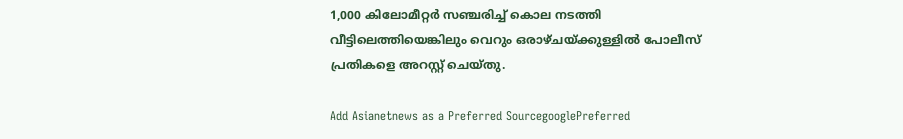1,000 കിലോമീറ്റര്‍ സഞ്ചരിച്ച് കൊല നടത്തി വീട്ടിലെത്തിയെങ്കിലും വെറും ഒരാഴ്ചയ്ക്കുള്ളില്‍ പോലീസ് പ്രതികളെ അറസ്റ്റ് ചെയ്തു.

Add Asianetnews as a Preferred SourcegooglePreferred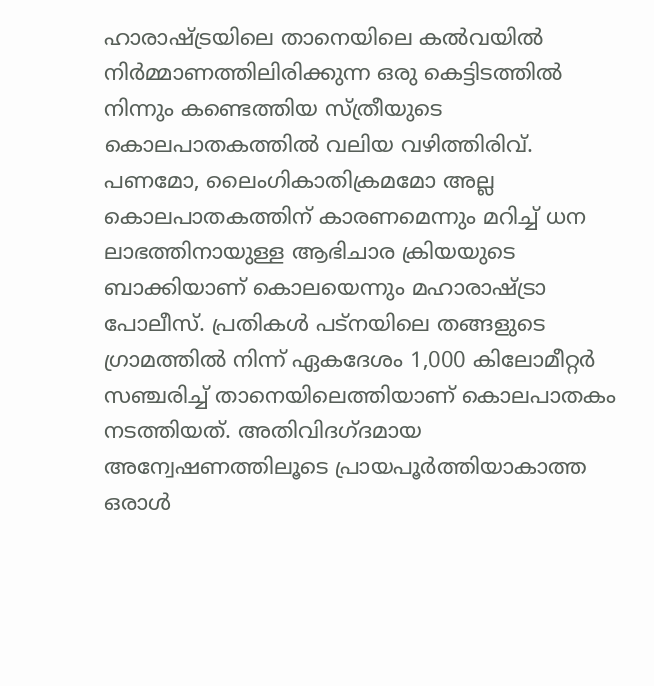ഹാരാഷ്ട്രയിലെ താനെയിലെ കൽവയില്‍ നിര്‍മ്മാണത്തിലിരിക്കുന്ന ഒരു കെട്ടിടത്തില്‍ നിന്നും കണ്ടെത്തിയ സ്ത്രീയുടെ കൊലപാതകത്തില്‍ വലിയ വഴിത്തിരിവ്. പണമോ, ലൈംഗികാതിക്രമമോ അല്ല കൊലപാതകത്തിന് കാരണമെന്നും മറിച്ച് ധന ലാഭത്തിനായുള്ള ആഭിചാര ക്രിയയുടെ ബാക്കിയാണ് കൊലയെന്നും മഹാരാഷ്ട്രാ പോലീസ്. പ്രതികൾ പട്‌നയിലെ തങ്ങളുടെ ഗ്രാമത്തിൽ നിന്ന് ഏകദേശം 1,000 കിലോമീറ്റർ സഞ്ചരിച്ച് താനെയിലെത്തിയാണ് കൊലപാതകം നടത്തിയത്. അതിവിദഗ്ദമായ അന്വേഷണത്തിലൂടെ പ്രായപൂര്‍ത്തിയാകാത്ത ഒരാൾ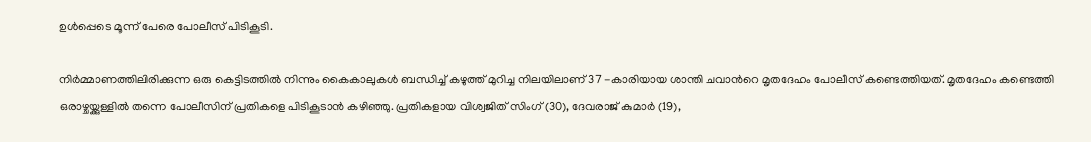ഉൾപ്പെടെ മൂന്ന് പേരെ പോലീസ് പിടികൂടി.

നിർമ്മാണത്തിലിരിക്കുന്ന ഒരു കെട്ടിടത്തില്‍ നിന്നും കൈകാലുകൾ ബന്ധിച്ച് കഴുത്ത് മുറിച്ച നിലയിലാണ് 37 -കാരിയായ ശാന്തി ചവാന്‍റെ മൃതദേഹം പോലീസ് കണ്ടെത്തിയത്. മൃതദേഹം കണ്ടെത്തി ഒരാഴ്ചയ്ക്കുള്ളില്‍ തന്നെ പോലീസിന് പ്രതികളെ പിടികൂടാന്‍ കഴിഞ്ഞു. പ്രതികളായ വിശ്വജിത് സിംഗ് (30), ദേവരാജ് കുമാർ (19),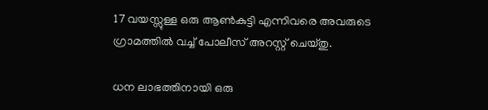17 വയസ്സുള്ള ഒരു ആൺകുട്ടി എന്നിവരെ അവരുടെ ഗ്രാമത്തില്‍ വച്ച് പോലീസ് അറസ്റ്റ് ചെയ്തു.

ധന ലാഭത്തിനായി ഒരു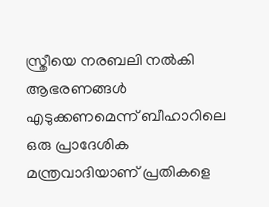സ്ത്രീയെ നരബലി നല്‍കി ആഭരണങ്ങൾ എടുക്കണമെന്ന് ബീഹാറിലെ ഒരു പ്രാദേശിക മന്ത്രവാദിയാണ് പ്രതികളെ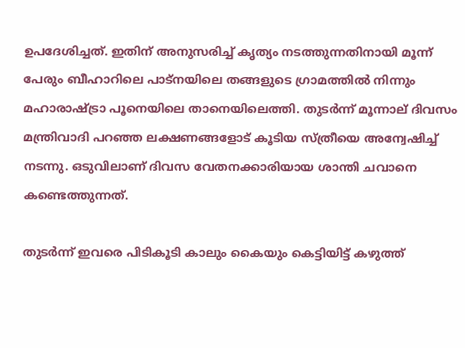ഉപദേശിച്ചത്. ഇതിന് അനുസരിച്ച് കൃത്യം നടത്തുന്നതിനായി മൂന്ന് പേരും ബീഹാറിലെ പാട്നയിലെ തങ്ങളുടെ ഗ്രാമത്തില്‍ നിന്നും മഹാരാഷ്ട്രാ പൂനെയിലെ താനെയിലെത്തി. തുടര്‍ന്ന് മൂന്നാല് ദിവസം മന്ത്രിവാദി പറഞ്ഞ ലക്ഷണങ്ങളോട് കൂടിയ സ്ത്രീയെ അന്വേഷിച്ച് നടന്നു. ഒടുവിലാണ് ദിവസ വേതനക്കാരിയായ ശാന്തി ചവാനെ കണ്ടെത്തുന്നത്.

തുടര്‍ന്ന് ഇവരെ പിടികൂടി കാലും കൈയും കെട്ടിയിട്ട് കഴുത്ത്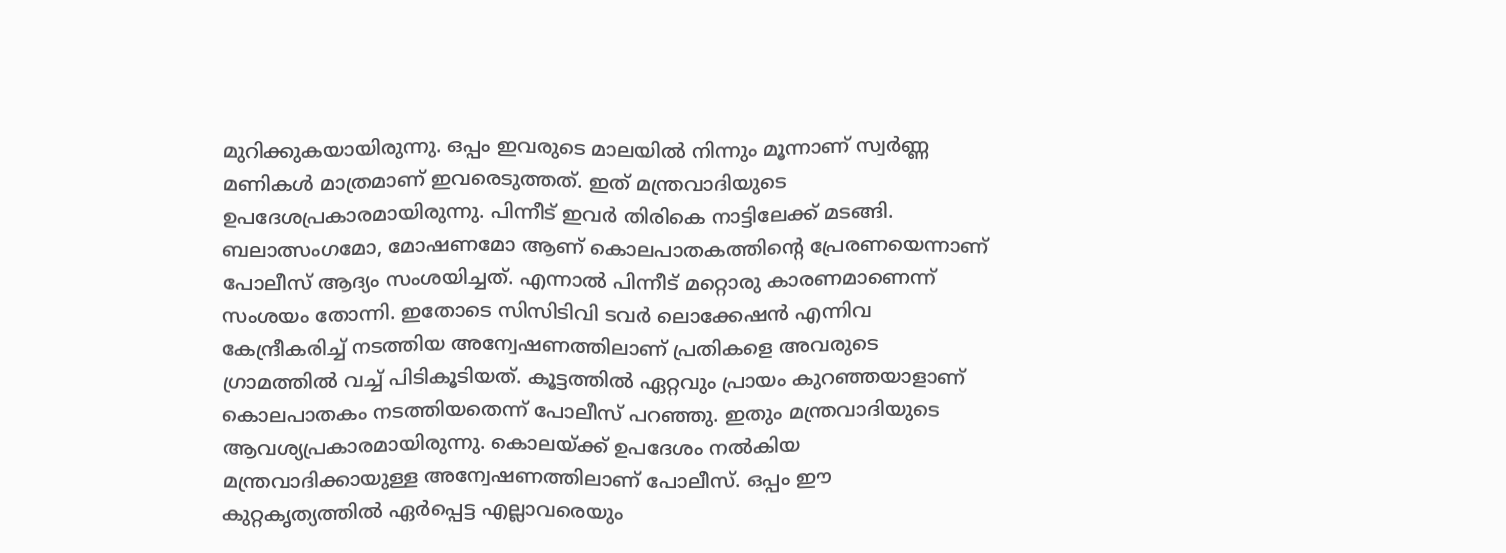മുറിക്കുകയായിരുന്നു. ഒപ്പം ഇവരുടെ മാലയില്‍ നിന്നും മൂന്നാണ് സ്വർണ്ണ മണികൾ മാത്രമാണ് ഇവരെടുത്തത്. ഇത് മന്ത്രവാദിയുടെ ഉപദേശപ്രകാരമായിരുന്നു. പിന്നീട് ഇവര്‍ തിരികെ നാട്ടിലേക്ക് മടങ്ങി. ബലാത്സംഗമോ, മോഷണമോ ആണ് കൊലപാതകത്തിന്‍റെ പ്രേരണയെന്നാണ് പോലീസ് ആദ്യം സംശയിച്ചത്. എന്നാല്‍ പിന്നീട് മറ്റൊരു കാരണമാണെന്ന് സംശയം തോന്നി. ഇതോടെ സിസിടിവി ടവര്‍ ലൊക്കേഷന്‍ എന്നിവ കേന്ദ്രീകരിച്ച് നടത്തിയ അന്വേഷണത്തിലാണ് പ്രതികളെ അവരുടെ ഗ്രാമത്തില്‍ വച്ച് പിടികൂടിയത്. കൂട്ടത്തില്‍ ഏറ്റവും പ്രായം കുറഞ്ഞയാളാണ് കൊലപാതകം നടത്തിയതെന്ന് പോലീസ് പറഞ്ഞു. ഇതും മന്ത്രവാദിയുടെ ആവശ്യപ്രകാരമായിരുന്നു. കൊലയ്ക്ക് ഉപദേശം നല്‍കിയ മന്ത്രവാദിക്കായുള്ള അന്വേഷണത്തിലാണ് പോലീസ്. ഒപ്പം ഈ കുറ്റകൃത്യത്തില്‍ ഏര്‍പ്പെട്ട എല്ലാവരെയും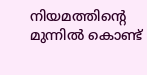നിയമത്തിന്‍റെ മുന്നില്‍ കൊണ്ട്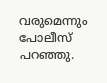വരുമെന്നും പോലീസ് പറഞ്ഞു.